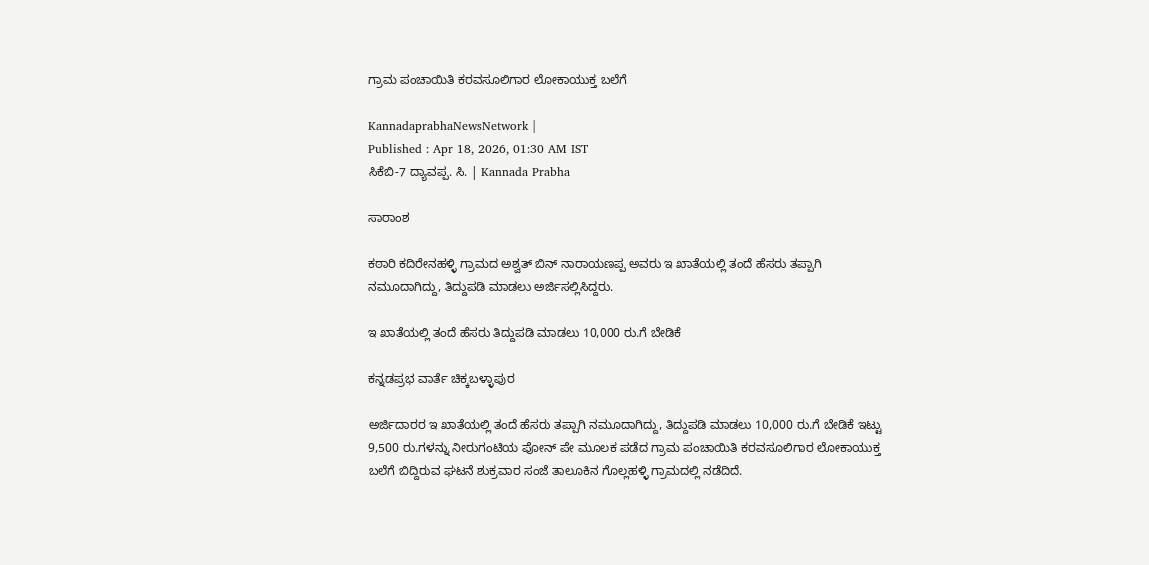ಗ್ರಾಮ ಪಂಚಾಯಿತಿ ಕರವಸೂಲಿಗಾರ ಲೋಕಾಯುಕ್ತ ಬಲೆಗೆ

KannadaprabhaNewsNetwork |
Published : Apr 18, 2026, 01:30 AM IST
ಸಿಕೆಬಿ-7 ದ್ಯಾವಪ್ಪ. ಸಿ. | Kannada Prabha

ಸಾರಾಂಶ

ಕಠಾರಿ ಕದಿರೇನಹಳ್ಳಿ ಗ್ರಾಮದ ಅಶ್ವತ್ ಬಿನ್ ನಾರಾಯಣಪ್ಪ ಅವರು ಇ ಖಾತೆಯಲ್ಲಿ ತಂದೆ ಹೆಸರು ತಪ್ಪಾಗಿ ನಮೂದಾಗಿದ್ದು, ತಿದ್ದುಪಡಿ ಮಾಡಲು ಅರ್ಜಿಸಲ್ಲಿಸಿದ್ದರು.

ಇ ಖಾತೆಯಲ್ಲಿ ತಂದೆ ಹೆಸರು ತಿದ್ದುಪಡಿ ಮಾಡಲು 10,000 ರು.ಗೆ ಬೇಡಿಕೆ

ಕನ್ನಡಪ್ರಭ ವಾರ್ತೆ ಚಿಕ್ಕಬಳ್ಳಾಪುರ

ಅರ್ಜಿದಾರರ ಇ ಖಾತೆಯಲ್ಲಿ ತಂದೆ ಹೆಸರು ತಪ್ಪಾಗಿ ನಮೂದಾಗಿದ್ದು, ತಿದ್ದುಪಡಿ ಮಾಡಲು 10,000 ರು.ಗೆ ಬೇಡಿಕೆ ಇಟ್ಟು 9,500 ರು.ಗಳನ್ನು ನೀರುಗಂಟಿಯ ಪೋನ್ ಪೇ ಮೂಲಕ ಪಡೆದ ಗ್ರಾಮ ಪಂಚಾಯಿತಿ ಕರವಸೂಲಿಗಾರ ಲೋಕಾಯುಕ್ತ ಬಲೆಗೆ ಬಿದ್ದಿರುವ ಘಟನೆ ಶುಕ್ರವಾರ ಸಂಜೆ ತಾಲೂಕಿನ ಗೊಲ್ಲಹಳ್ಳಿ ಗ್ರಾಮದಲ್ಲಿ ನಡೆದಿದೆ.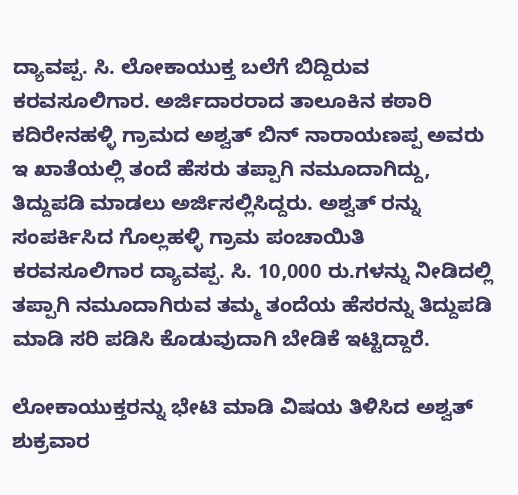ದ್ಯಾವಪ್ಪ. ಸಿ. ಲೋಕಾಯುಕ್ತ ಬಲೆಗೆ ಬಿದ್ದಿರುವ ಕರವಸೂಲಿಗಾರ. ಅರ್ಜಿದಾರರಾದ ತಾಲೂಕಿನ ಕಠಾರಿ ಕದಿರೇನಹಳ್ಳಿ ಗ್ರಾಮದ ಅಶ್ವತ್ ಬಿನ್ ನಾರಾಯಣಪ್ಪ ಅವರು ಇ ಖಾತೆಯಲ್ಲಿ ತಂದೆ ಹೆಸರು ತಪ್ಪಾಗಿ ನಮೂದಾಗಿದ್ದು, ತಿದ್ದುಪಡಿ ಮಾಡಲು ಅರ್ಜಿಸಲ್ಲಿಸಿದ್ದರು. ಅಶ್ವತ್ ರನ್ನು ಸಂಪರ್ಕಿಸಿದ ಗೊಲ್ಲಹಳ್ಳಿ ಗ್ರಾಮ ಪಂಚಾಯಿತಿ ಕರವಸೂಲಿಗಾರ ದ್ಯಾವಪ್ಪ. ಸಿ. 10,000 ರು.ಗಳನ್ನು ನೀಡಿದಲ್ಲಿ ತಪ್ಪಾಗಿ ನಮೂದಾಗಿರುವ ತಮ್ಮ ತಂದೆಯ ಹೆಸರನ್ನು ತಿದ್ದುಪಡಿ ಮಾಡಿ ಸರಿ ಪಡಿಸಿ ಕೊಡುವುದಾಗಿ ಬೇಡಿಕೆ ಇಟ್ಟಿದ್ದಾರೆ.

ಲೋಕಾಯುಕ್ತರನ್ನು ಭೇಟಿ ಮಾಡಿ ವಿಷಯ ತಿಳಿಸಿದ ಅಶ್ವತ್ ಶುಕ್ರವಾರ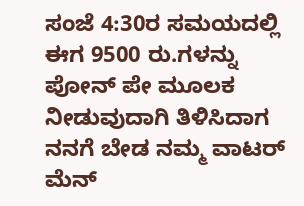ಸಂಜೆ 4:30ರ ಸಮಯದಲ್ಲಿ ಈಗ 9500 ರು.ಗಳನ್ನು ಪೋನ್ ಪೇ ಮೂಲಕ ನೀಡುವುದಾಗಿ ತಿಳಿಸಿದಾಗ ನನಗೆ ಬೇಡ ನಮ್ಮ ವಾಟರ್ ಮೆನ್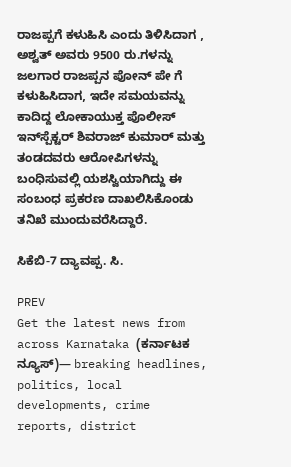ರಾಜಪ್ಪಗೆ ಕಳುಹಿಸಿ ಎಂದು ತಿಳಿಸಿದಾಗ , ಅಶ್ವತ್ ಅವರು 9500 ರು.ಗಳನ್ನು ಜಲಗಾರ ರಾಜಪ್ಪನ ಪೋನ್ ಪೇ ಗೆ ಕಳುಹಿಸಿದಾಗ, ಇದೇ ಸಮಯವನ್ನು ಕಾದಿದ್ದ ಲೋಕಾಯುಕ್ತ ಪೊಲೀಸ್ ಇನ್‌ಸ್ಪೆಕ್ಟರ್ ಶಿವರಾಜ್ ಕುಮಾರ್ ಮತ್ತು ತಂಡದವರು ಆರೋಪಿಗಳನ್ನು ಬಂಧಿಸುವಲ್ಲಿ ಯಶಸ್ವಿಯಾಗಿದ್ದು ಈ ಸಂಬಂಧ ಪ್ರಕರಣ ದಾಖಲಿಸಿಕೊಂಡು ತನಿಖೆ ಮುಂದುವರೆಸಿದ್ದಾರೆ.

ಸಿಕೆಬಿ-7 ದ್ಯಾವಪ್ಪ. ಸಿ.

PREV
Get the latest news from across Karnataka (ಕರ್ನಾಟಕ ನ್ಯೂಸ್)— breaking headlines, politics, local developments, crime reports, district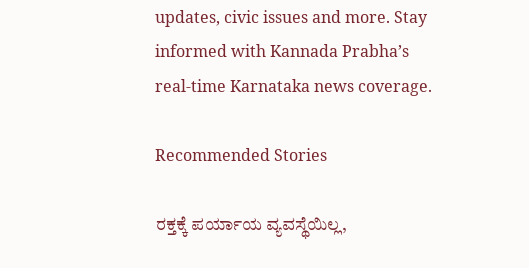updates, civic issues and more. Stay informed with Kannada Prabha’s real‑time Karnataka news coverage.

Recommended Stories

ರಕ್ತಕ್ಕೆ ಪರ್ಯಾಯ ವ್ಯವಸ್ಥೆಯಿಲ್ಲ,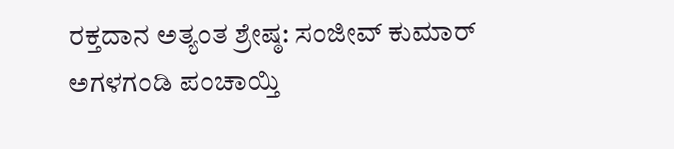ರಕ್ತದಾನ ಅತ್ಯಂತ ಶ್ರೇಷ್ಠ: ಸಂಜೀವ್ ಕುಮಾರ್
ಅಗಳಗಂಡಿ ಪಂಚಾಯ್ತಿ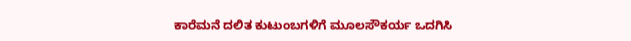ಕಾರೆಮನೆ ದಲಿತ ಕುಟುಂಬಗಳಿಗೆ ಮೂಲಸೌಕರ್ಯ ಒದಗಿಸಿ